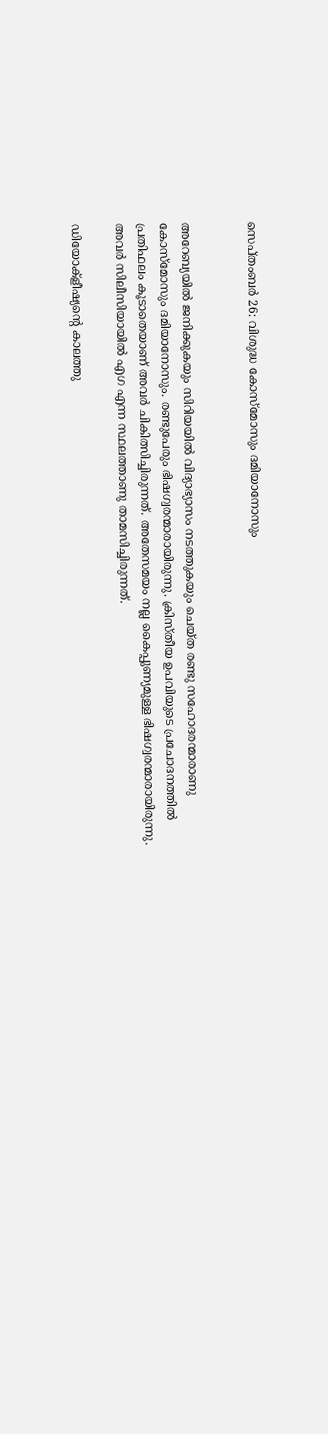സെപ്തംബര്‍ 26: വിശുദ്ധ കോസ്‌മോസും ദമിയാനോസും


അറേബ്യയില്‍ ജനിക്കുകയും സിറിയയില്‍ വിദ്യാഭ്യാസം നടത്തുകയും ചെയ്ത രണ്ടു സഹോദരന്മാരാണു കോസ്‌മോസും ദമിയാനോസും. രണ്ടുപേരും ഭിഷഗ്വരന്മാരായിരുന്നു. ക്രിസ്തീയ ഉപവിയുടെ പ്രചോദനത്തില്‍ പ്രതിഫലം കൂടാതെയാണ് അവര്‍ ചികിത്സിച്ചിരുന്നത്. അതേസമയം നല്ല കൈപ്പുണ്യമുള്ള ഭിഷഗ്വരന്മാരായിരുന്നു. അവര്‍ സിലീസിയായില്‍ എഗ എന്ന സ്ഥലത്താണു താമസിച്ചിരുന്നത്.

ഡിയോക്‌ളീഷ്യന്റെ കാലത്തു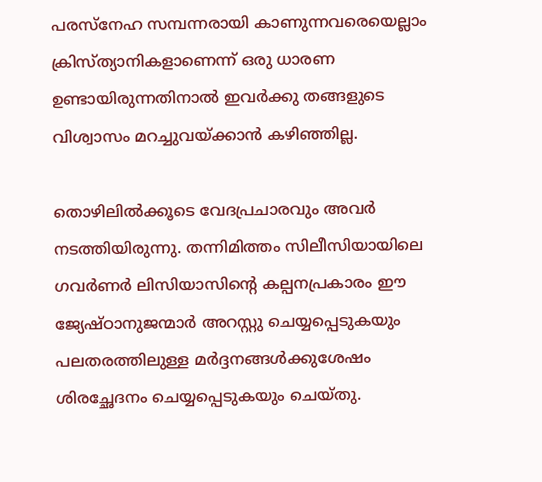പരസ്‌നേഹ സമ്പന്നരായി കാണുന്നവരെയെല്ലാം ക്രിസ്ത്യാനികളാണെന്ന് ഒരു ധാരണ ഉണ്ടായിരുന്നതിനാല്‍ ഇവര്‍ക്കു തങ്ങളുടെ വിശ്വാസം മറച്ചുവയ്ക്കാന്‍ കഴിഞ്ഞില്ല.

തൊഴിലില്‍ക്കൂടെ വേദപ്രചാരവും അവര്‍ നടത്തിയിരുന്നു. തന്നിമിത്തം സിലീസിയായിലെ ഗവര്‍ണര്‍ ലിസിയാസിന്റെ കല്പനപ്രകാരം ഈ ജ്യേഷ്ഠാനുജന്മാര്‍ അറസ്റ്റു ചെയ്യപ്പെടുകയും പലതരത്തിലുള്ള മര്‍ദ്ദനങ്ങള്‍ക്കുശേഷം ശിരച്ഛേദനം ചെയ്യപ്പെടുകയും ചെയ്തു.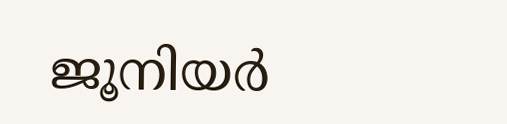ജൂനിയര്‍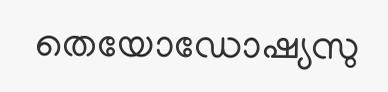തെയോഡോഷ്യസു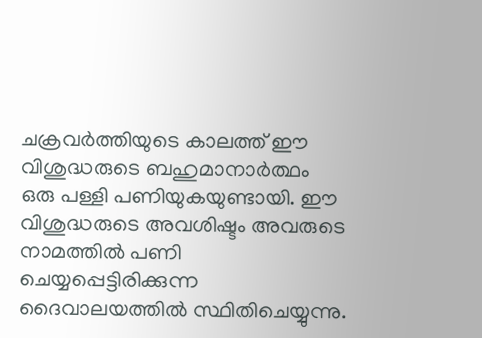ചക്രവര്‍ത്തിയുടെ കാലത്ത് ഈ വിശുദ്ധരുടെ ബഹുമാനാര്‍ത്ഥം ഒരു പള്ളി പണിയുകയുണ്ടായി. ഈ വിശുദ്ധരുടെ അവശിഷ്ടം അവരുടെ നാമത്തില്‍ പണി ചെയ്യപ്പെട്ടിരിക്കുന്ന ദൈവാലയത്തില്‍ സ്ഥിതിചെയ്യുന്നു.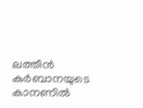ലത്തീന്‍ കുര്‍ബാനയുടെ കാനണില്‍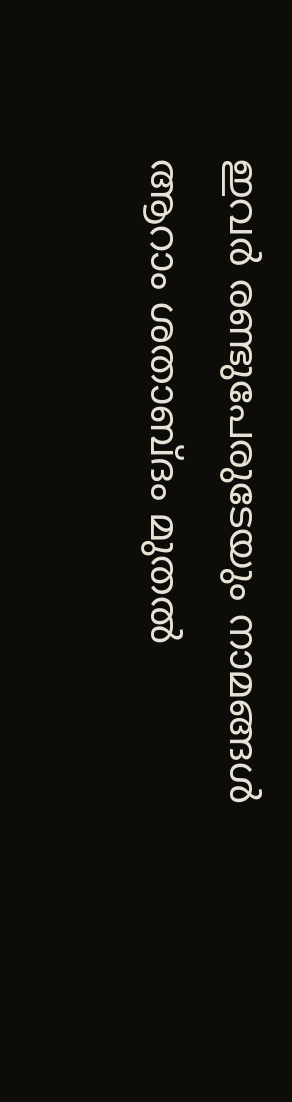ഇവര്‍ രണ്ടുപേരുടേയും നാമങ്ങള്‍ ആറാം ശതാബ്ദം മുതല്‍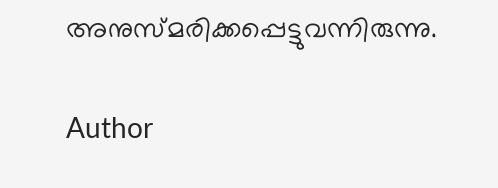അനുസ്മരിക്കപ്പെട്ടുവന്നിരുന്നു.

Author